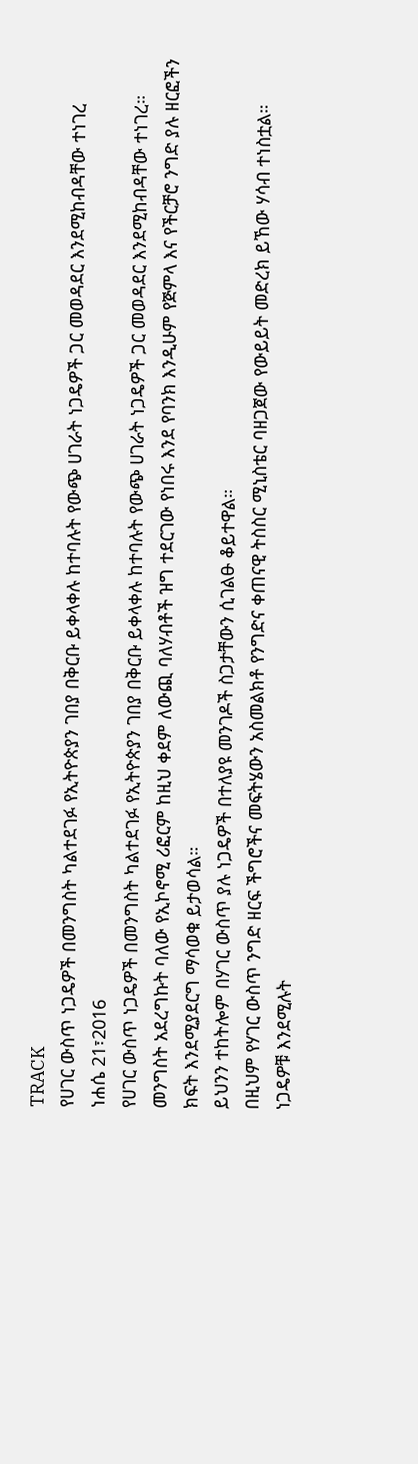TRACK
የሀገር ውስጥ ነጋዴዎች በመንግስት ካልተደገፉ የኢትዮጵያን ገበያ በቅርቡ ይቀላቀሉ ከተባሉት የውጭ ሀገራት ነጋዴዎች ጋር መወዳደር እንደሚከብዳቸው ተነገረ
ነሐሴ 21፣2016
የሀገር ውስጥ ነጋዴዎች በመንግስት ካልተደገፉ የኢትዮጵያን ገበያ በቅርቡ ይቀላቀሉ ከተባሉት የውጭ ሀገራት ነጋዴዎች ጋር መወዳደር እንደሚከብዳቸው ተነገረ።
መንግስት አደረግኩት ባለው የኢኮኖሚ ሪፎርም ከዚህ ቀደም ለውጪ ባለሃብቶች ዝግ ተደርገው የነበሩ እንደ የባንክ እንዲሁም የጅምላ እና የችርቻሮ ንግድ ያሉ ዘርፎችን ክፍት እንደሚያደርግ ማሳወቁ ይታወሳል።
ይህንን ተከትሎም በሃገር ውስጥ ያሉ ነጋዴዎች በተለያዩ መንገዶች ስጋታቸውን ሲገልፁ ቆይተዋል።
በዚህም የሃገር ውስጥ ንግድ ዘርፍ ችግሮችና መፍትሄውን አስመልክቶ የንግድና ቀጠናዊ ትስስር ሚኒስቴር ባዘጋጀው የውይይት መድረክ ይኸው ሃሳብ ተነስቷል።
ነጋዴዎቹ እንደሚሉት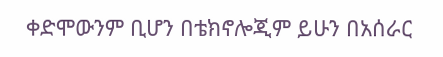ቀድሞውንም ቢሆን በቴክኖሎጂም ይሁን በአሰራር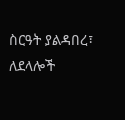ስርዓት ያልዳበረ፣ ለደላሎች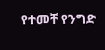የተመቸ የንግድ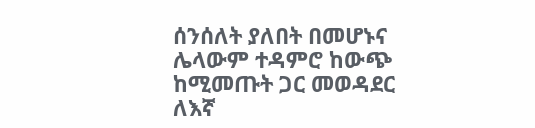ሰንሰለት ያለበት በመሆኑና ሌላውም ተዳምሮ ከውጭ ከሚመጡት ጋር መወዳደር ለእኛ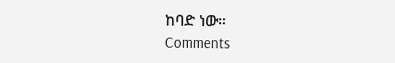ከባድ ነው።
Comments